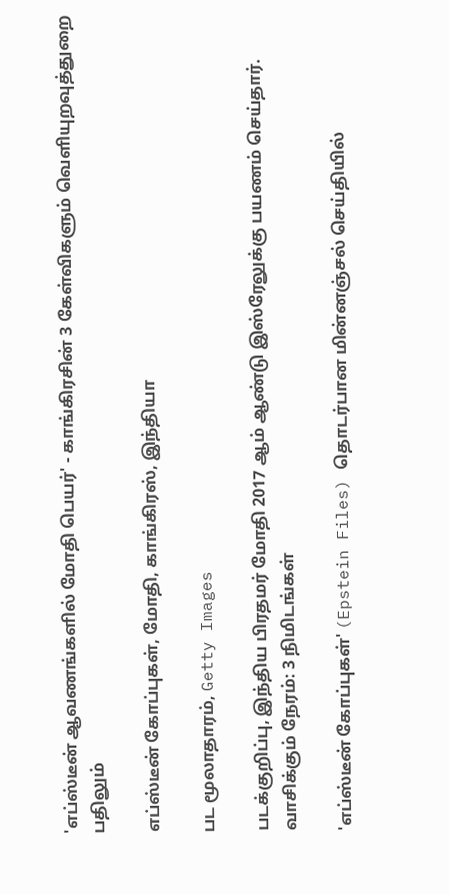'எப்ஸ்டீன் ஆவணங்களில் மோதி பெயர்' - காங்கிரசின் 3 கேள்விகளும் வெளியுறவுத்துறை பதிலும்

எப்ஸ்டீன் கோப்புகள், மோதி, காங்கிரஸ், இந்தியா

பட மூலாதாரம், Getty Images

படக்குறிப்பு, இந்திய பிரதமர் மோதி 2017 ஆம் ஆண்டு இஸ்ரேலுக்கு பயணம் செய்தார்.
வாசிக்கும் நேரம்: 3 நிமிடங்கள்

'எப்ஸ்டீன் கோப்புகள்' (Epstein Files) தொடர்பான மின்னஞ்சல் செய்தியில்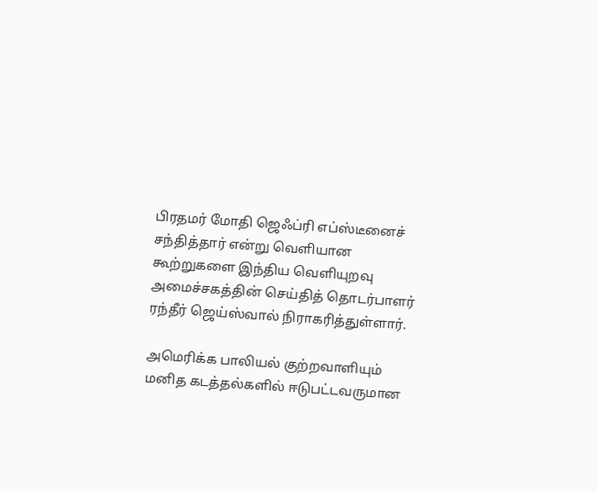பிரதமர் மோதி ஜெஃப்ரி எப்ஸ்டீனைச் சந்தித்தார் என்று வெளியான கூற்றுகளை இந்திய வெளியுறவு அமைச்சகத்தின் செய்தித் தொடர்பாளர் ரந்தீர் ஜெய்ஸ்வால் நிராகரித்துள்ளார்.

அமெரிக்க பாலியல் குற்றவாளியும் மனித கடத்தல்களில் ஈடுபட்டவருமான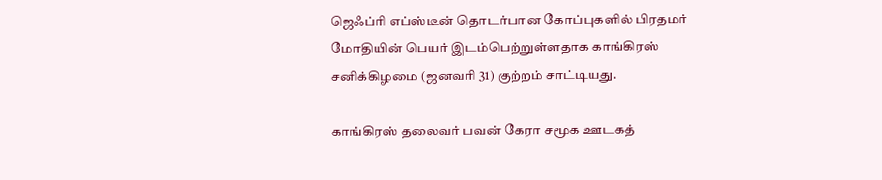ஜெஃப்ரி எப்ஸ்டீன் தொடர்பான கோப்புகளில் பிரதமர் மோதியின் பெயர் இடம்பெற்றுள்ளதாக காங்கிரஸ் சனிக்கிழமை (ஜனவரி 31) குற்றம் சாட்டியது.

காங்கிரஸ் தலைவர் பவன் கேரா சமூக ஊடகத்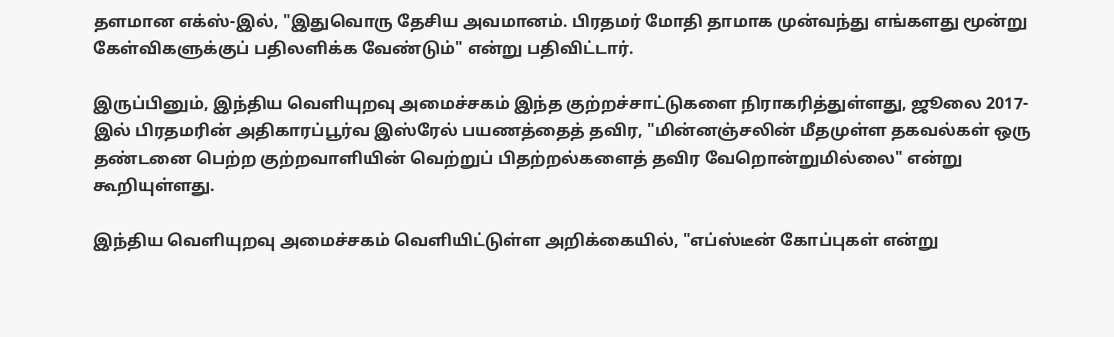தளமான எக்ஸ்-இல், "இதுவொரு தேசிய அவமானம். பிரதமர் மோதி தாமாக முன்வந்து எங்களது மூன்று கேள்விகளுக்குப் பதிலளிக்க வேண்டும்" என்று பதிவிட்டார்.

இருப்பினும், இந்திய வெளியுறவு அமைச்சகம் இந்த குற்றச்சாட்டுகளை நிராகரித்துள்ளது, ஜூலை 2017-இல் பிரதமரின் அதிகாரப்பூர்வ இஸ்ரேல் பயணத்தைத் தவிர, "மின்னஞ்சலின் மீதமுள்ள தகவல்கள் ஒரு தண்டனை பெற்ற குற்றவாளியின் வெற்றுப் பிதற்றல்களைத் தவிர வேறொன்றுமில்லை" என்று கூறியுள்ளது.

இந்திய வெளியுறவு அமைச்சகம் வெளியிட்டுள்ள அறிக்கையில், "எப்ஸ்டீன் கோப்புகள் என்று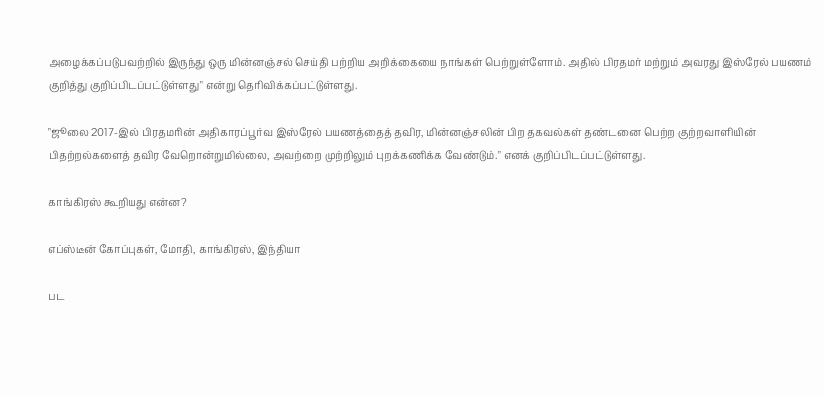அழைக்கப்படுபவற்றில் இருந்து ஒரு மின்னஞ்சல் செய்தி பற்றிய அறிக்கையை நாங்கள் பெற்றுள்ளோம். அதில் பிரதமர் மற்றும் அவரது இஸ்ரேல் பயணம் குறித்து குறிப்பிடப்பட்டுள்ளது" என்று தெரிவிக்கப்பட்டுள்ளது.

"ஜூலை 2017-இல் பிரதமரின் அதிகாரப்பூர்வ இஸ்ரேல் பயணத்தைத் தவிர, மின்னஞ்சலின் பிற தகவல்கள் தண்டனை பெற்ற குற்றவாளியின் பிதற்றல்களைத் தவிர வேறொன்றுமில்லை, அவற்றை முற்றிலும் புறக்கணிக்க வேண்டும்." எனக் குறிப்பிடப்பட்டுள்ளது.

காங்கிரஸ் கூறியது என்ன?

எப்ஸ்டீன் கோப்புகள், மோதி, காங்கிரஸ், இந்தியா

பட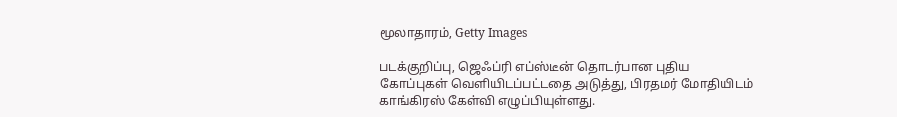மூலாதாரம், Getty Images

படக்குறிப்பு, ஜெஃப்ரி எப்ஸ்டீன் தொடர்பான புதிய கோப்புகள் வெளியிடப்பட்டதை அடுத்து, பிரதமர் மோதியிடம் காங்கிரஸ் கேள்வி எழுப்பியுள்ளது.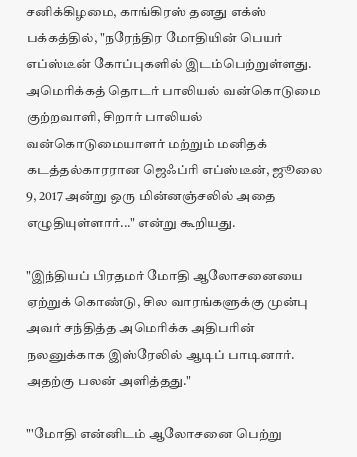சனிக்கிழமை, காங்கிரஸ் தனது எக்ஸ் பக்கத்தில், "நரேந்திர மோதியின் பெயர் எப்ஸ்டீன் கோப்புகளில் இடம்பெற்றுள்ளது. அமெரிக்கத் தொடர் பாலியல் வன்கொடுமை குற்றவாளி, சிறார் பாலியல் வன்கொடுமையாளர் மற்றும் மனிதக் கடத்தல்காரரான ஜெஃப்ரி எப்ஸ்டீன், ஜூலை 9, 2017 அன்று ஒரு மின்னஞ்சலில் அதை எழுதியுள்ளார்..." என்று கூறியது.

"இந்தியப் பிரதமர் மோதி ஆலோசனையை ஏற்றுக் கொண்டு, சில வாரங்களுக்கு முன்பு அவர் சந்தித்த அமெரிக்க அதிபரின் நலனுக்காக இஸ்ரேலில் ஆடிப் பாடினார். அதற்கு பலன் அளித்தது."

"'மோதி என்னிடம் ஆலோசனை பெற்று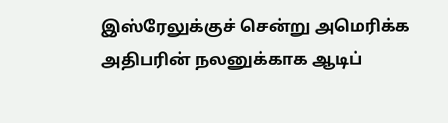இஸ்ரேலுக்குச் சென்று அமெரிக்க அதிபரின் நலனுக்காக ஆடிப்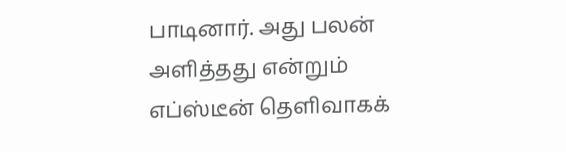பாடினார். அது பலன் அளித்தது என்றும் எப்ஸ்டீன் தெளிவாகக்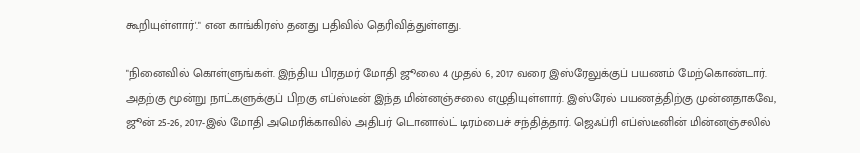கூறியுள்ளார்'." என காங்கிரஸ் தனது பதிவில் தெரிவித்துள்ளது.

"நினைவில் கொள்ளுங்கள். இந்திய பிரதமர் மோதி ஜூலை 4 முதல் 6, 2017 வரை இஸ்ரேலுக்குப் பயணம் மேற்கொண்டார். அதற்கு மூன்று நாட்களுக்குப் பிறகு எப்ஸ்டீன் இந்த மின்னஞ்சலை எழுதியுள்ளார். இஸ்ரேல் பயணத்திற்கு முன்னதாகவே, ஜூன் 25-26, 2017-இல் மோதி அமெரிக்காவில் அதிபர் டொனால்ட் டிரம்பைச் சந்தித்தார். ஜெஃப்ரி எப்ஸ்டீனின் மின்னஞ்சலில்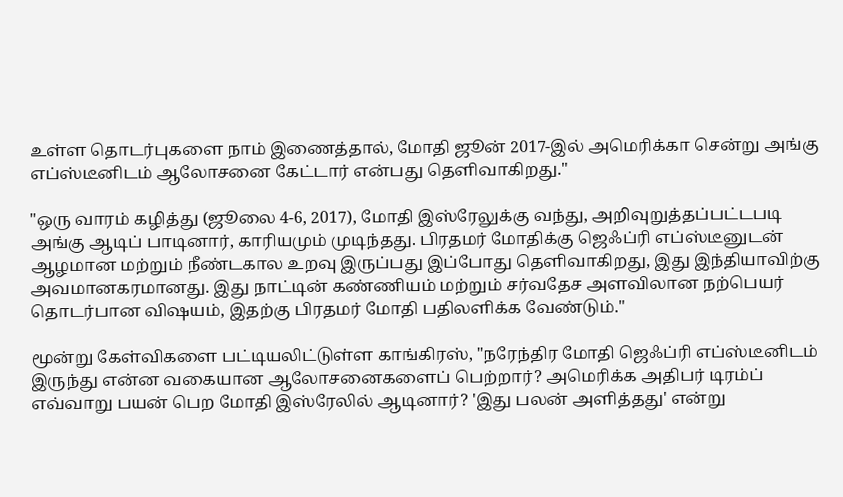உள்ள தொடர்புகளை நாம் இணைத்தால், மோதி ஜூன் 2017-இல் அமெரிக்கா சென்று அங்கு எப்ஸ்டீனிடம் ஆலோசனை கேட்டார் என்பது தெளிவாகிறது."

"ஒரு வாரம் கழித்து (ஜூலை 4-6, 2017), மோதி இஸ்ரேலுக்கு வந்து, அறிவுறுத்தப்பட்டபடி அங்கு ஆடிப் பாடினார், காரியமும் முடிந்தது. பிரதமர் மோதிக்கு ஜெஃப்ரி எப்ஸ்டீனுடன் ஆழமான மற்றும் நீண்டகால உறவு இருப்பது இப்போது தெளிவாகிறது, இது இந்தியாவிற்கு அவமானகரமானது. இது நாட்டின் கண்ணியம் மற்றும் சர்வதேச அளவிலான நற்பெயர் தொடர்பான விஷயம், இதற்கு பிரதமர் மோதி பதிலளிக்க வேண்டும்."

மூன்று கேள்விகளை பட்டியலிட்டுள்ள காங்கிரஸ், "நரேந்திர மோதி ஜெஃப்ரி எப்ஸ்டீனிடம் இருந்து என்ன வகையான ஆலோசனைகளைப் பெற்றார்? அமெரிக்க அதிபர் டிரம்ப் எவ்வாறு பயன் பெற மோதி இஸ்ரேலில் ஆடினார்? 'இது பலன் அளித்தது' என்று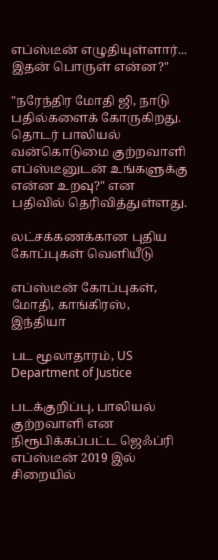எப்ஸ்டீன் எழுதியுள்ளார்... இதன் பொருள் என்ன?"

"நரேந்திர மோதி ஜி, நாடு பதில்களைக் கோருகிறது. தொடர் பாலியல் வன்கொடுமை குற்றவாளி எப்ஸ்டீனுடன் உங்களுக்கு என்ன உறவு?" என பதிவில் தெரிவித்துள்ளது.

லட்சக்கணக்கான புதிய கோப்புகள் வெளியீடு

எப்ஸ்டீன் கோப்புகள், மோதி, காங்கிரஸ், இந்தியா

பட மூலாதாரம், US Department of Justice

படக்குறிப்பு, பாலியல் குற்றவாளி என நிரூபிக்கப்பட்ட ஜெஃப்ரி எப்ஸ்டீன் 2019 இல் சிறையில்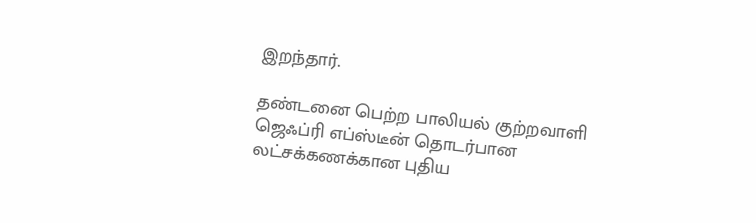இறந்தார்.

தண்டனை பெற்ற பாலியல் குற்றவாளி ஜெஃப்ரி எப்ஸ்டீன் தொடர்பான லட்சக்கணக்கான புதிய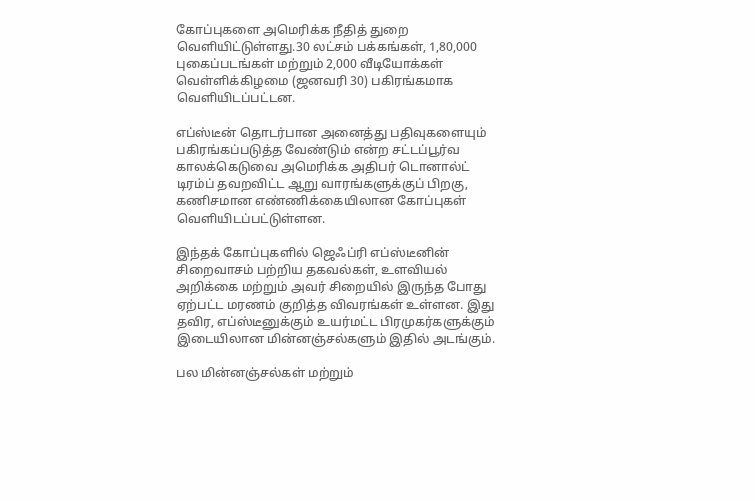கோப்புகளை அமெரிக்க நீதித் துறை வெளியிட்டுள்ளது.30 லட்சம் பக்கங்கள், 1,80,000 புகைப்படங்கள் மற்றும் 2,000 வீடியோக்கள் வெள்ளிக்கிழமை (ஜனவரி 30) பகிரங்கமாக வெளியிடப்பட்டன.

எப்ஸ்டீன் தொடர்பான அனைத்து பதிவுகளையும் பகிரங்கப்படுத்த வேண்டும் என்ற சட்டப்பூர்வ காலக்கெடுவை அமெரிக்க அதிபர் டொனால்ட் டிரம்ப் தவறவிட்ட ஆறு வாரங்களுக்குப் பிறகு, கணிசமான எண்ணிக்கையிலான கோப்புகள் வெளியிடப்பட்டுள்ளன.

இந்தக் கோப்புகளில் ஜெஃப்ரி எப்ஸ்டீனின் சிறைவாசம் பற்றிய தகவல்கள், உளவியல் அறிக்கை மற்றும் அவர் சிறையில் இருந்த போது ஏற்பட்ட மரணம் குறித்த விவரங்கள் உள்ளன. இது தவிர, எப்ஸ்டீனுக்கும் உயர்மட்ட பிரமுகர்களுக்கும் இடையிலான மின்னஞ்சல்களும் இதில் அடங்கும்.

பல மின்னஞ்சல்கள் மற்றும்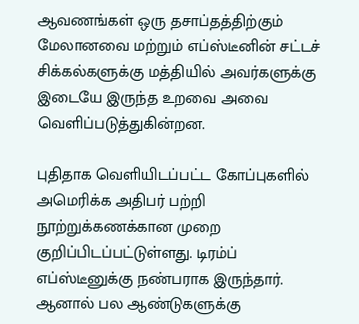ஆவணங்கள் ஒரு தசாப்தத்திற்கும் மேலானவை மற்றும் எப்ஸ்டீனின் சட்டச் சிக்கல்களுக்கு மத்தியில் அவர்களுக்கு இடையே இருந்த உறவை அவை வெளிப்படுத்துகின்றன.

புதிதாக வெளியிடப்பட்ட கோப்புகளில் அமெரிக்க அதிபர் பற்றி நூற்றுக்கணக்கான முறை குறிப்பிடப்பட்டுள்ளது. டிரம்ப் எப்ஸ்டீனுக்கு நண்பராக இருந்தார். ஆனால் பல ஆண்டுகளுக்கு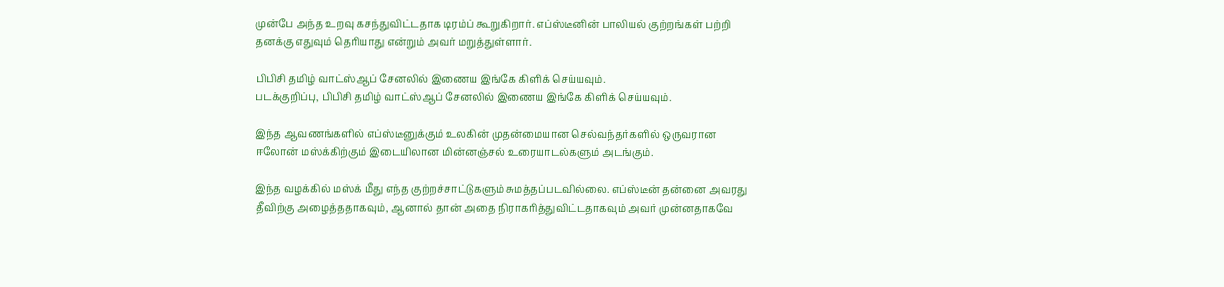முன்பே அந்த உறவு கசந்துவிட்டதாக டிரம்ப் கூறுகிறார். எப்ஸ்டீனின் பாலியல் குற்றங்கள் பற்றி தனக்கு எதுவும் தெரியாது என்றும் அவர் மறுத்துள்ளார்.

பிபிசி தமிழ் வாட்ஸ்ஆப் சேனலில் இணைய இங்கே கிளிக் செய்யவும்.
படக்குறிப்பு, பிபிசி தமிழ் வாட்ஸ்ஆப் சேனலில் இணைய இங்கே கிளிக் செய்யவும்.

இந்த ஆவணங்களில் எப்ஸ்டீனுக்கும் உலகின் முதன்மையான செல்வந்தர்களில் ஒருவரான ஈலோன் மஸ்க்கிற்கும் இடையிலான மின்னஞ்சல் உரையாடல்களும் அடங்கும்.

இந்த வழக்கில் மஸ்க் மீது எந்த குற்றச்சாட்டுகளும் சுமத்தப்படவில்லை. எப்ஸ்டீன் தன்னை அவரது தீவிற்கு அழைத்ததாகவும், ஆனால் தான் அதை நிராகரித்துவிட்டதாகவும் அவர் முன்னதாகவே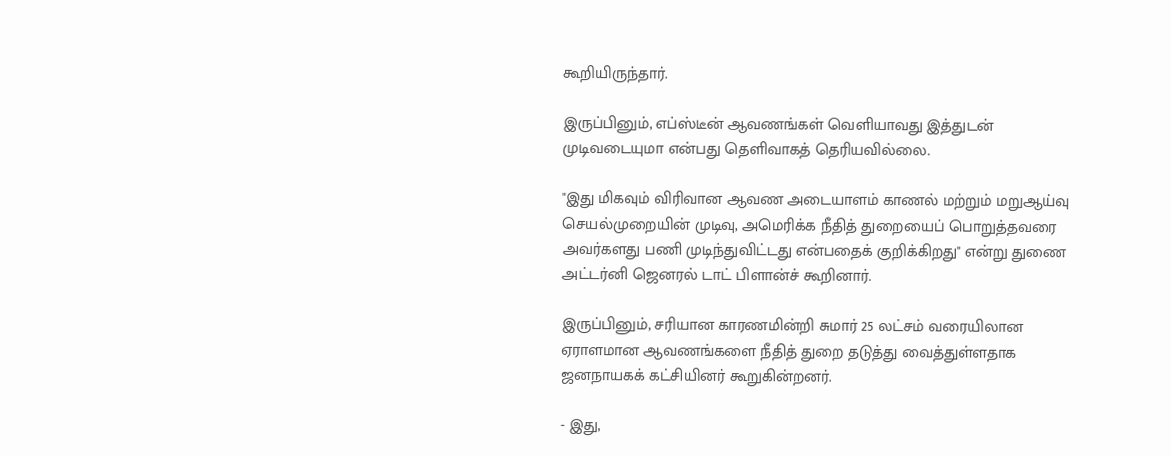கூறியிருந்தார்.

இருப்பினும், எப்ஸ்டீன் ஆவணங்கள் வெளியாவது இத்துடன் முடிவடையுமா என்பது தெளிவாகத் தெரியவில்லை.

"இது மிகவும் விரிவான ஆவண அடையாளம் காணல் மற்றும் மறுஆய்வு செயல்முறையின் முடிவு, அமெரிக்க நீதித் துறையைப் பொறுத்தவரை அவர்களது பணி முடிந்துவிட்டது என்பதைக் குறிக்கிறது" என்று துணை அட்டர்னி ஜெனரல் டாட் பிளான்ச் கூறினார்.

இருப்பினும், சரியான காரணமின்றி சுமார் 25 லட்சம் வரையிலான ஏராளமான ஆவணங்களை நீதித் துறை தடுத்து வைத்துள்ளதாக ஜனநாயகக் கட்சியினர் கூறுகின்றனர்.

- இது,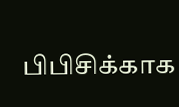பிபிசிக்காக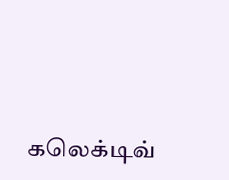கலெக்டிவ்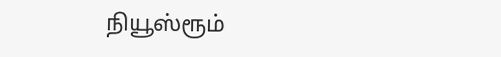நியூஸ்ரூம்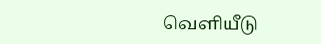வெளியீடு